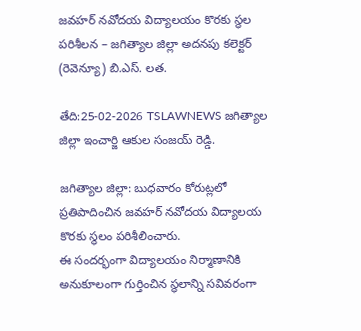జవహర్ నవోదయ విద్యాలయం కొరకు స్థల పరిశీలన – జగిత్యాల జిల్లా అదనపు కలెక్టర్ (రెవెన్యూ) బి.ఎస్. లత.

తేది:25-02-2026 TSLAWNEWS జగిత్యాల జిల్లా ఇంచార్జి ఆకుల సంజయ్ రెడ్డి.

జగిత్యాల జిల్లా: బుధవారం కోరుట్లలో ప్రతిపాదించిన జవహర్ నవోదయ విద్యాలయ కొరకు స్థలం పరిశీలించారు.
ఈ సందర్భంగా విద్యాలయం నిర్మాణానికి అనుకూలంగా గుర్తించిన స్థలాన్ని సవివరంగా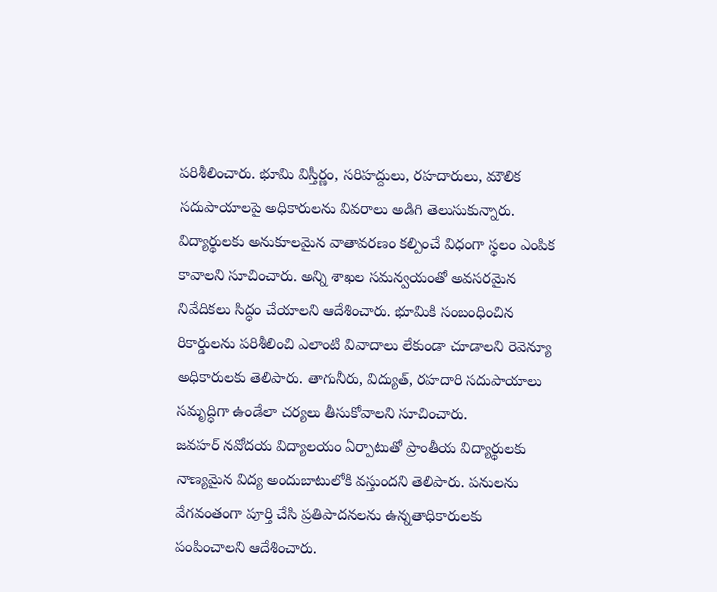పరిశీలించారు. భూమి విస్తీర్ణం, సరిహద్దులు, రహదారులు, మౌలిక సదుపాయాలపై అధికారులను వివరాలు అడిగి తెలుసుకున్నారు.
విద్యార్థులకు అనుకూలమైన వాతావరణం కల్పించే విధంగా స్థలం ఎంపిక కావాలని సూచించారు. అన్ని శాఖల సమన్వయంతో అవసరమైన నివేదికలు సిద్ధం చేయాలని ఆదేశించారు. భూమికి సంబంధించిన రికార్డులను పరిశీలించి ఎలాంటి వివాదాలు లేకుండా చూడాలని రెవెన్యూ అధికారులకు తెలిపారు. తాగునీరు, విద్యుత్, రహదారి సదుపాయాలు సమృద్ధిగా ఉండేలా చర్యలు తీసుకోవాలని సూచించారు.
జవహర్ నవోదయ విద్యాలయం ఏర్పాటుతో ప్రాంతీయ విద్యార్థులకు నాణ్యమైన విద్య అందుబాటులోకి వస్తుందని తెలిపారు. పనులను వేగవంతంగా పూర్తి చేసి ప్రతిపాదనలను ఉన్నతాధికారులకు పంపించాలని ఆదేశించారు.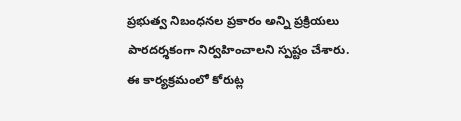ప్రభుత్వ నిబంధనల ప్రకారం అన్ని ప్రక్రియలు పారదర్శకంగా నిర్వహించాలని స్పష్టం చేశారు.
ఈ కార్యక్రమంలో కోరుట్ల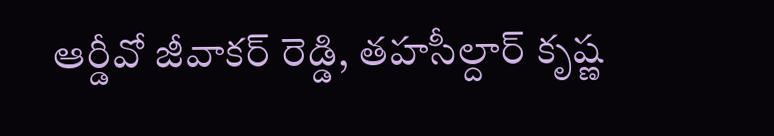ఆర్డీవో జీవాకర్ రెడ్డి, తహసీల్దార్ కృష్ణ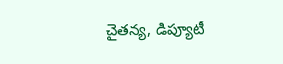చైతన్య, డిప్యూటీ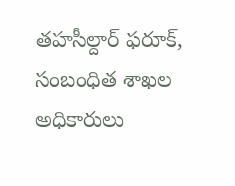తహసీల్దార్ ఫరూక్, సంబంధిత శాఖల అధికారులు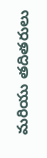మరియు తదితరులు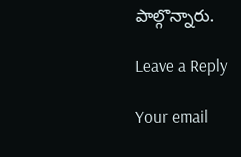పాల్గొన్నారు.

Leave a Reply

Your email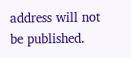address will not be published.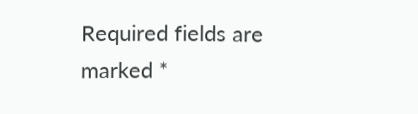Required fields are marked *